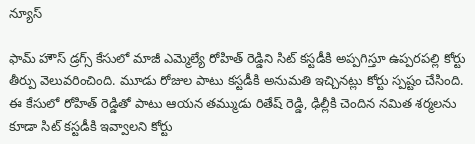న్యూస్

ఫామ్ హౌస్ డ్రగ్స్ కేసులో మాజీ ఎమ్మెల్యే రోహిత్ రెడ్డిని సిట్ కస్టడీకి అప్పగిస్తూ ఉప్పరపల్లి కోర్టు తీర్పు వెలువరించింది. మూడు రోజుల పాటు కస్టడీకి అనుమతి ఇచ్చినట్లు కోర్టు స్పష్టం చేసింది.
ఈ కేసులో రోహిత్ రెడ్డితో పాటు ఆయన తమ్ముడు రితేష్ రెడ్డి, ఢిల్లీకి చెందిన నమిత శర్మలను కూడా సిట్ కస్టడీకి ఇవ్వాలని కోర్టు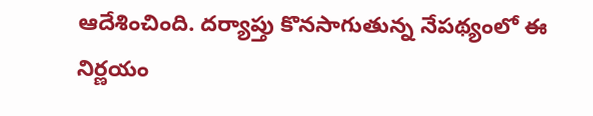ఆదేశించింది. దర్యాప్తు కొనసాగుతున్న నేపథ్యంలో ఈ నిర్ణయం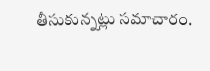తీసుకున్నట్లు సమాచారం.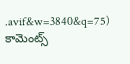.avif&w=3840&q=75)
కామెంట్స్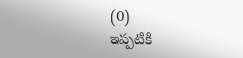(0)
ఇప్పటికి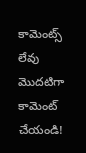కామెంట్స్ లేవు
మొదటిగా కామెంట్ చేయండి!